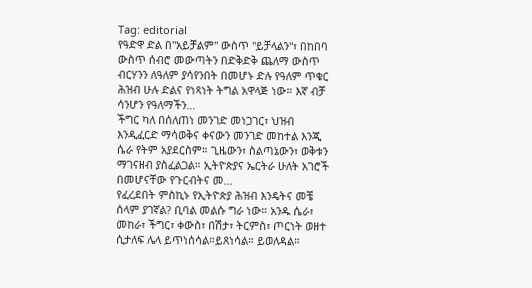Tag: editorial
የዓድዋ ድል በ"አይቻልም" ውስጥ "ይቻላልን"፣ በከበባ ውስጥ ሰብሮ መውጣትን በድቅድቅ ጨለማ ውስጥ ብርሃንን ለዓለም ያሳየንበት በመሆኑ ድሉ የዓለም ጥቁር ሕዝብ ሁሉ ድልና የነጻነት ትግል አዋላጅ ነው። እኛ ብቻ ሳንሆን የዓለማችን...
ችግር ካለ በሰለጠነ መንገድ መነጋገር፣ ህዝብ እንዲፈርድ ማሳወቅና ቀናውን መንገድ መከተል እንጂ ሴራ የትም አያደርስም። ጊዜውን፣ ስልጣኔውን፣ ወቅቱን ማገናዘብ ያስፈልጋል። ኢትዮጵያና ኤርትራ ሁለት አገሮች በመሆናቸው የጉርብትና መ...
የፈረደበት ምስኪኑ የኢትዮጵያ ሕዝብ እንዴትና መቼ ሰላም ያገኛል? ቢባል መልሱ ግራ ነው። አንዱ ሴራ፣ መከራ፣ ችግር፣ ቀውስ፣ በሽታ፣ ትርምስ፣ ጦርነት ወዘተ ሲታለፍ ሌላ ይጥነሰሳል።ይጸነሳል። ይወለዳል።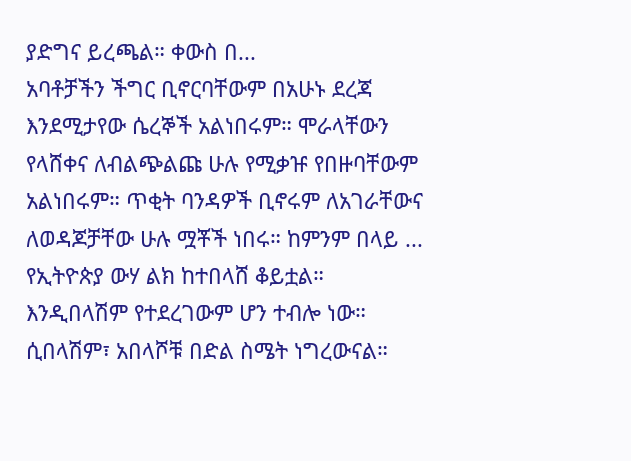ያድግና ይረጫል። ቀውስ በ...
አባቶቻችን ችግር ቢኖርባቸውም በአሁኑ ደረጃ እንደሚታየው ሴረኞች አልነበሩም። ሞራላቸውን የላሸቀና ለብልጭልጩ ሁሉ የሚቃዡ የበዙባቸውም አልነበሩም። ጥቂት ባንዳዎች ቢኖሩም ለአገራቸውና ለወዳጆቻቸው ሁሉ ሟቾች ነበሩ። ከምንም በላይ ...
የኢትዮጵያ ውሃ ልክ ከተበላሸ ቆይቷል። እንዲበላሽም የተደረገውም ሆን ተብሎ ነው። ሲበላሽም፣ አበላሾቹ በድል ስሜት ነግረውናል።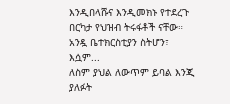እንዲበላሹና እንዲመክኑ የተደረጉ በርካታ የህዝብ ትሩፋቶች ናቸው። አንዷ ቤተክርስቲያን ስትሆን፣ እሷም...
ለስም ያህል ለውጥም ይባል እንጂ ያለፉት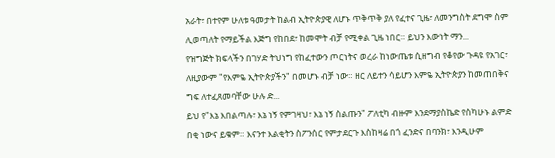አራት፣ በተየም ሁለቱ ዓመታት ከልብ ኢትዮጵያዊ ለሆኑ ጥቅጥቅ ያለ የፈተና ጊዜ፣ ለመንግስት ደግሞ ስም ሊወጣለት የማይችል እጅግ የከበደ፣ ከመሞት ብቻ የሚቀል ጊዜ ነበር። ይህን እውነት ማን...
የዝግጅት ክፍላችን በገሃድ ትህነግ የከፈተውን ጦርነትና ወረራ ከነውጤቱ ሲዘግብ የቆየው ጉዳዩ የአገር፣ ለዚያውም "የእምዬ ኢትዮጵያችን" በመሆኑ ብቻ ነው። ዘር ለይተን ሳይሆን እምዬ ኢትዮጵያን ከመጠበቅና ግፍ ለተፈጸመባቸው ሁሉ ድ...
ይህ የ"እኔ እበልጣሉ፣ እኔ ነኝ የምገዛህ፣ እኔ ነኝ ስልጡን" ፖለቲካ ብዙም እንደማያስኬድ የስካሁኑ ልምድ በቂ ነውና ይቁም። እናንተ እልቂትን ስፖንሰር የምታደርጉ እስከዛሬ በጎ ፈንድና በባንክ፣ እንዲሁም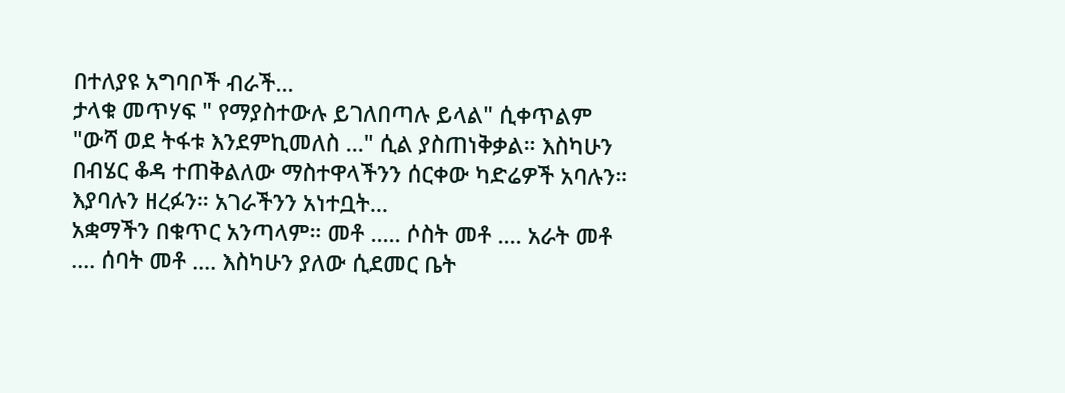በተለያዩ አግባቦች ብራች...
ታላቁ መጥሃፍ " የማያስተውሉ ይገለበጣሉ ይላል" ሲቀጥልም "ውሻ ወደ ትፋቱ እንደምኪመለስ ..." ሲል ያስጠነቅቃል። እስካሁን በብሄር ቆዳ ተጠቅልለው ማስተዋላችንን ሰርቀው ካድሬዎች አባሉን። እያባሉን ዘረፉን። አገራችንን አነተቧት...
አቋማችን በቁጥር አንጣላም። መቶ ..... ሶስት መቶ .... አራት መቶ .... ሰባት መቶ .... እስካሁን ያለው ሲደመር ቤት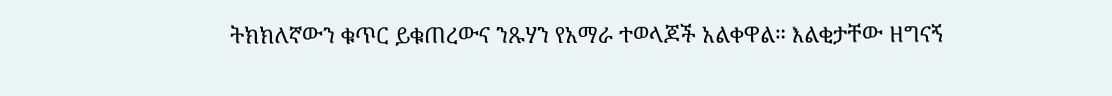ትክክለኛውን ቁጥር ይቁጠረውና ንጹሃን የአማራ ተወላጆች አልቀዋል። እልቂታቸው ዘግናኝ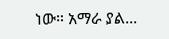ነው። አማራ ያል...